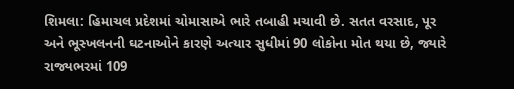શિમલા: હિમાચલ પ્રદેશમાં ચોમાસાએ ભારે તબાહી મચાવી છે. સતત વરસાદ, પૂર અને ભૂસ્ખલનની ઘટનાઓને કારણે અત્યાર સુધીમાં 90 લોકોના મોત થયા છે, જ્યારે રાજ્યભરમાં 109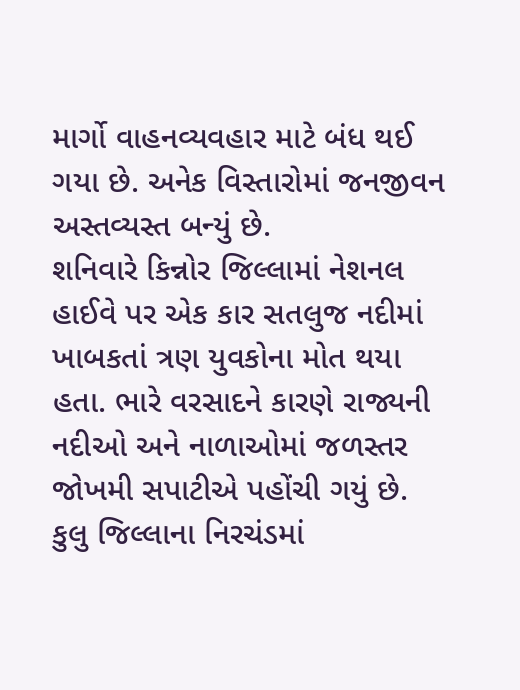માર્ગો વાહનવ્યવહાર માટે બંધ થઈ ગયા છે. અનેક વિસ્તારોમાં જનજીવન અસ્તવ્યસ્ત બન્યું છે.
શનિવારે કિન્નોર જિલ્લામાં નેશનલ હાઈવે પર એક કાર સતલુજ નદીમાં ખાબકતાં ત્રણ યુવકોના મોત થયા હતા. ભારે વરસાદને કારણે રાજ્યની નદીઓ અને નાળાઓમાં જળસ્તર જોખમી સપાટીએ પહોંચી ગયું છે.
કુલુ જિલ્લાના નિરચંડમાં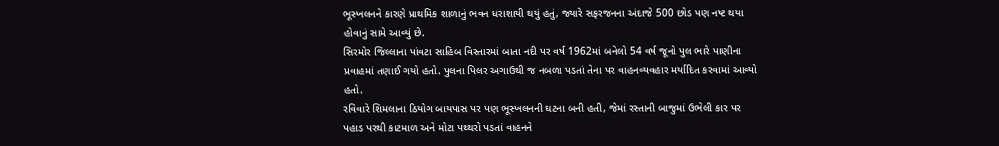ભૂસ્ખલનને કારણે પ્રાથમિક શાળાનું ભવન ધરાશાયી થયું હતું, જ્યારે સફરજનના અંદાજે 500 છોડ પણ નષ્ટ થયા હોવાનું સામે આવ્યું છે.
સિરમોર જિલ્લાના પાંવટા સાહિબ વિસ્તારમાં બાતા નદી પર વર્ષ 1962માં બનેલો 54 વર્ષ જૂનો પુલ ભારે પાણીના પ્રવાહમાં તણાઈ ગયો હતો. પુલના પિલર અગાઉથી જ નબળા પડતાં તેના પર વાહનવ્યવહાર મર્યાદિત કરવામાં આવ્યો હતો.
રવિવારે શિમલાના ઠિયોગ બાયપાસ પર પણ ભૂસ્ખલનની ઘટના બની હતી, જેમાં રસ્તાની બાજુમાં ઉભેલી કાર પર પહાડ પરથી કાટમાળ અને મોટા પથ્થરો પડતાં વાહનને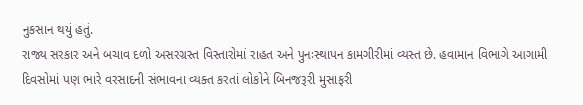નુકસાન થયું હતું.
રાજ્ય સરકાર અને બચાવ દળો અસરગ્રસ્ત વિસ્તારોમાં રાહત અને પુનઃસ્થાપન કામગીરીમાં વ્યસ્ત છે. હવામાન વિભાગે આગામી દિવસોમાં પણ ભારે વરસાદની સંભાવના વ્યક્ત કરતાં લોકોને બિનજરૂરી મુસાફરી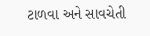ટાળવા અને સાવચેતી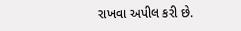રાખવા અપીલ કરી છે.